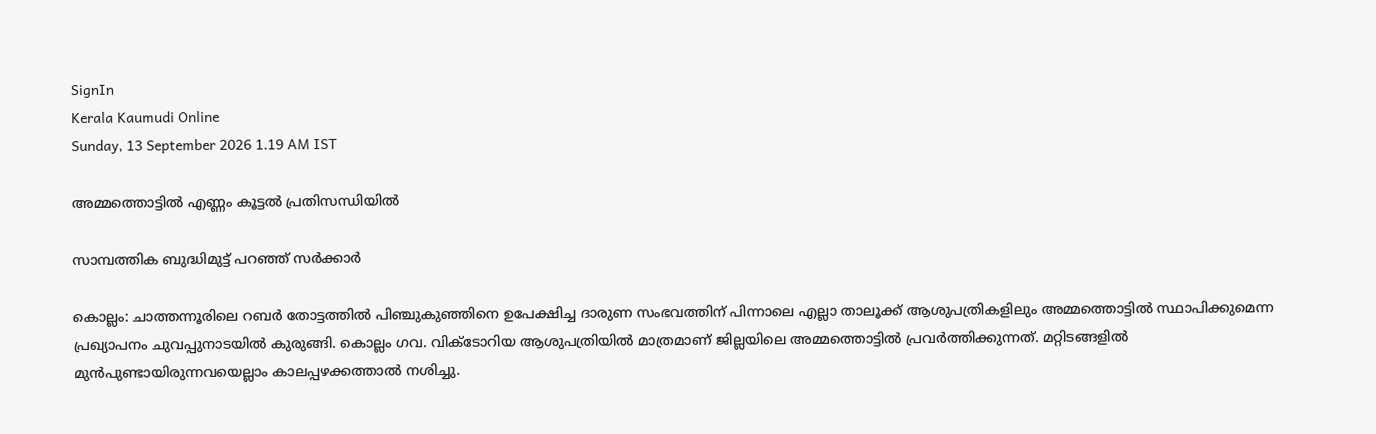SignIn
Kerala Kaumudi Online
Sunday, 13 September 2026 1.19 AM IST

അമ്മത്തൊട്ടിൽ എണ്ണം കൂട്ടൽ പ്രതിസന്ധിയിൽ

സാമ്പത്തിക ബുദ്ധിമുട്ട് പറഞ്ഞ് സർക്കാർ

കൊല്ലം: ചാത്തന്നൂരിലെ റബർ തോട്ടത്തിൽ പിഞ്ചുകുഞ്ഞിനെ ഉപേക്ഷിച്ച ദാരുണ സംഭവത്തിന് പിന്നാലെ എല്ലാ താലൂക്ക് ആശുപത്രികളിലും അമ്മത്തൊട്ടിൽ സ്ഥാപിക്കുമെന്ന പ്രഖ്യാപനം ചുവപ്പുനാടയിൽ കുരുങ്ങി. കൊല്ലം ഗവ. വിക്ടോറിയ ആശുപത്രിയിൽ മാത്രമാണ് ജില്ലയിലെ അമ്മത്തൊട്ടിൽ പ്രവർത്തിക്കുന്നത്. മറ്റിടങ്ങളിൽ മുൻപുണ്ടായിരുന്നവയെല്ലാം കാലപ്പഴക്കത്താൽ നശിച്ചു.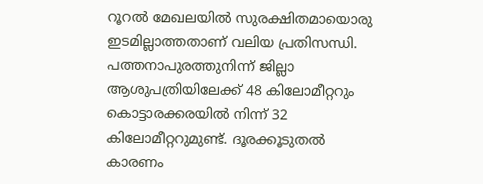റൂറൽ മേഖലയിൽ സുരക്ഷിതമായൊരു ഇടമില്ലാത്തതാണ് വലിയ പ്രതിസന്ധി. പത്തനാപുരത്തുനിന്ന് ജില്ലാ ആശുപത്രിയിലേക്ക് 48 കിലോമീറ്ററും കൊട്ടാരക്കരയിൽ നിന്ന് 32 കിലോമീറ്ററുമുണ്ട്. ദൂരക്കൂടുതൽ കാരണം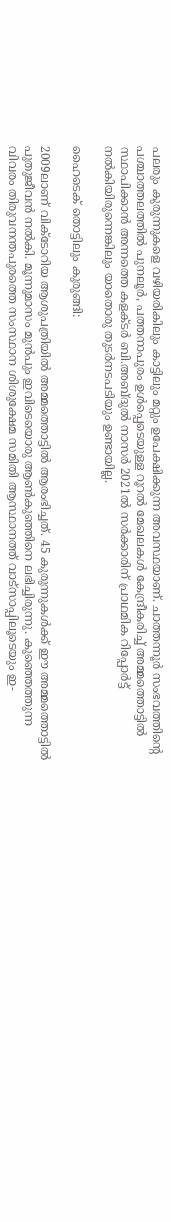പലരും കുരുന്നുകളെ വഴിയരികിലും കാട്ടിലും മറ്റും ഉപേക്ഷിക്കുന്ന അവസ്ഥയാണ്. ചാത്തന്നൂർ സംഭവത്തിന്റെ പശ്ചാത്തലത്തിൽ പുനലൂർ, പത്തനാപുരം ഉൾപ്പെടെയുള്ള റൂറൽ മേഖലകൾ കേന്ദ്രീകരിച്ച് അമ്മത്തൊട്ടിൽ സ്ഥാപിക്കാൻ അന്നത്തെ കളക്ടർ ബി.അബ്ദുൽ നാസർ 2021ൽ സർക്കാരിന് പ്രാഥമിക റിപ്പോർട്ട് നൽകിയിരുന്നെങ്കിലും യാതൊരു തുടർനടപടിയും ഉണ്ടായില്ല.

ഹൈടെക് തൊട്ടിലും കുരുങ്ങി:

2009ലാണ് വിക്ടോറിയ ആശുപത്രിയിൽ അമ്മത്തൊട്ടിൽ ആരംഭിച്ചത്. 45 കുരുന്നുകൾക്ക് ഈ അമ്മത്തൊട്ടിൽ പുതുജീവൻ നൽകി. മൂന്നുമാസം മുൻപും ഇവിടെയൊരു ആൺകുഞ്ഞിനെ ലഭിച്ചിരുന്നു. കുഞ്ഞെത്തുന്ന വിവരം തിരുവനന്തപുരത്തെ സംസ്ഥാന ശിശുക്ഷേമ സമിതി ആസ്ഥാനത്ത് വാട്സാപ്പിലൂടെയും ഇ-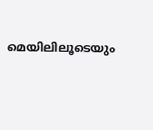മെയിലിലൂടെയും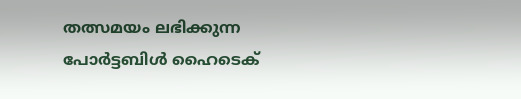തത്സമയം ലഭിക്കുന്ന പോർട്ടബിൾ ഹൈടെക്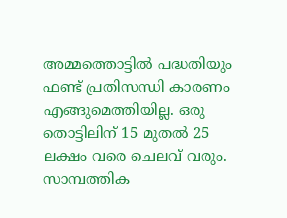അമ്മത്തൊട്ടിൽ പദ്ധതിയും ഫണ്ട് പ്രതിസന്ധി കാരണം എങ്ങുമെത്തിയില്ല. ഒരു തൊട്ടിലിന് 15 മുതൽ 25 ലക്ഷം വരെ ചെലവ് വരും. സാമ്പത്തിക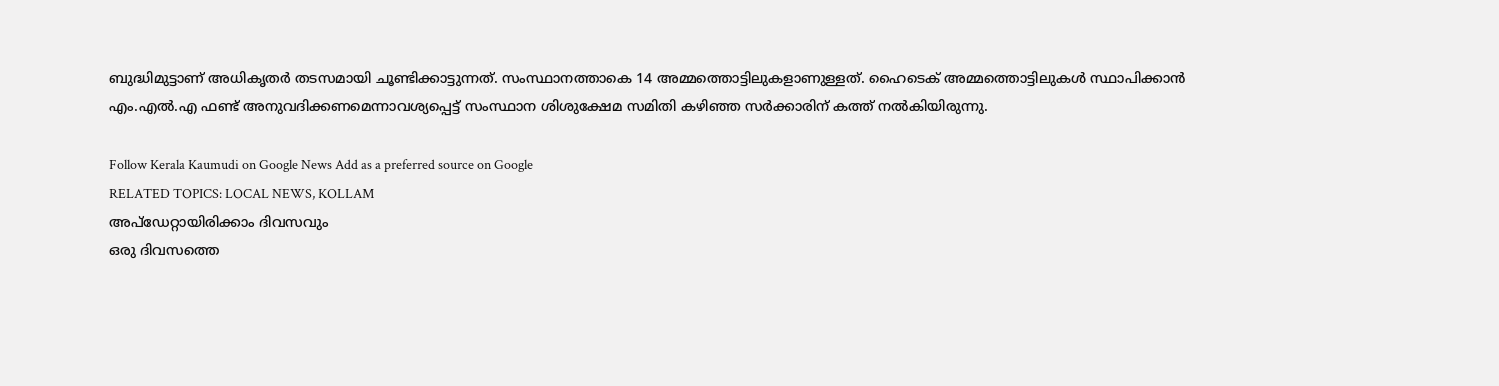ബുദ്ധിമുട്ടാണ് അധികൃതർ തടസമായി ചൂണ്ടിക്കാട്ടുന്നത്. സംസ്ഥാനത്താകെ 14 അമ്മത്തൊട്ടിലുകളാണുള്ളത്. ഹൈടെക് അമ്മത്തൊട്ടിലുകൾ സ്ഥാപിക്കാൻ എം.എൽ.എ ഫണ്ട് അനുവദിക്കണമെന്നാവശ്യപ്പെട്ട് സംസ്ഥാന ശിശുക്ഷേമ സമിതി കഴിഞ്ഞ സർക്കാരിന് കത്ത് നൽകിയിരുന്നു.

Follow Kerala Kaumudi on Google News Add as a preferred source on Google
RELATED TOPICS: LOCAL NEWS, KOLLAM
അപ്ഡേറ്റായിരിക്കാം ദിവസവും
ഒരു ദിവസത്തെ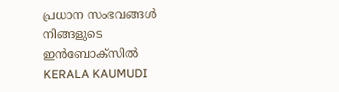പ്രധാന സംഭവങ്ങൾ നിങ്ങളുടെ ഇൻബോക്സിൽ
KERALA KAUMUDI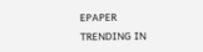EPAPER
TRENDING IN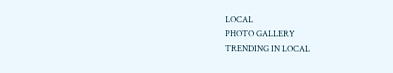LOCAL
PHOTO GALLERY
TRENDING IN LOCAL